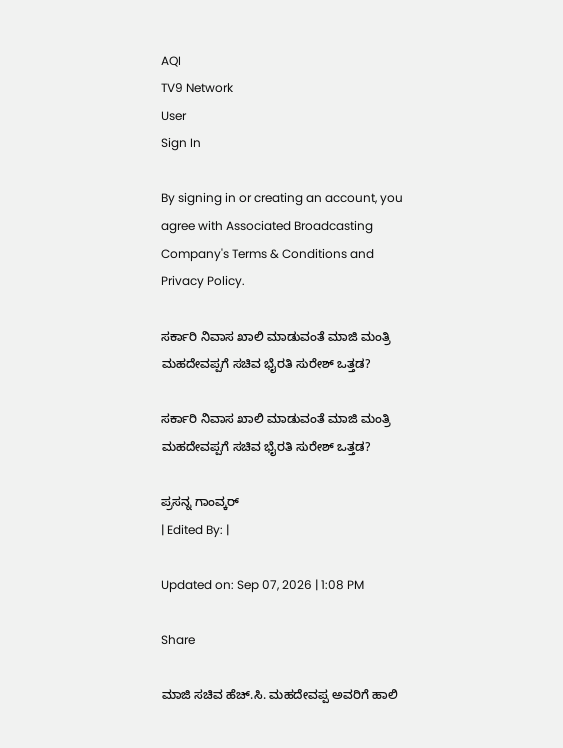AQI
TV9 Network
User
Sign In

By signing in or creating an account, you agree with Associated Broadcasting Company's Terms & Conditions and Privacy Policy.

ಸರ್ಕಾರಿ ನಿವಾಸ ಖಾಲಿ ಮಾಡುವಂತೆ ಮಾಜಿ ಮಂತ್ರಿ ಮಹದೇವಪ್ಪಗೆ ಸಚಿವ ಭೈರತಿ ಸುರೇಶ್ ಒತ್ತಡ?

ಸರ್ಕಾರಿ ನಿವಾಸ ಖಾಲಿ ಮಾಡುವಂತೆ ಮಾಜಿ ಮಂತ್ರಿ ಮಹದೇವಪ್ಪಗೆ ಸಚಿವ ಭೈರತಿ ಸುರೇಶ್ ಒತ್ತಡ?

ಪ್ರಸನ್ನ ಗಾಂವ್ಕರ್
| Edited By: |

Updated on: Sep 07, 2026 | 1:08 PM

Share

ಮಾಜಿ ಸಚಿವ ಹೆಚ್.ಸಿ. ಮಹದೇವಪ್ಪ ಅವರಿಗೆ ಹಾಲಿ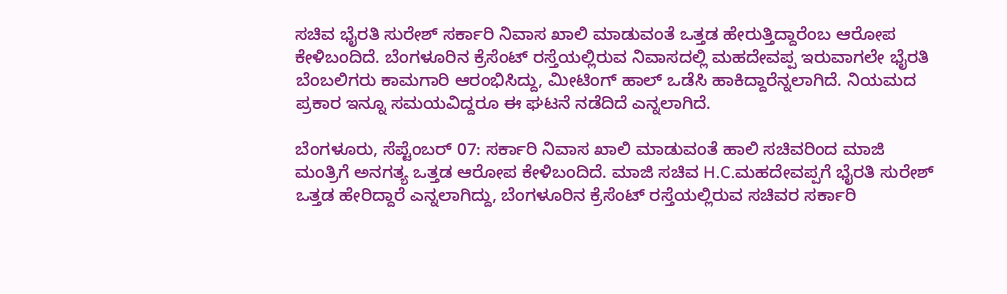ಸಚಿವ ಭೈರತಿ ಸುರೇಶ್ ಸರ್ಕಾರಿ ನಿವಾಸ ಖಾಲಿ ಮಾಡುವಂತೆ ಒತ್ತಡ ಹೇರುತ್ತಿದ್ದಾರೆಂಬ ಆರೋಪ ಕೇಳಿಬಂದಿದೆ. ಬೆಂಗಳೂರಿನ ಕ್ರೆಸೆಂಟ್ ರಸ್ತೆಯಲ್ಲಿರುವ ನಿವಾಸದಲ್ಲಿ ಮಹದೇವಪ್ಪ ಇರುವಾಗಲೇ ಭೈರತಿ ಬೆಂಬಲಿಗರು ಕಾಮಗಾರಿ ಆರಂಭಿಸಿದ್ದು, ಮೀಟಿಂಗ್ ಹಾಲ್ ಒಡೆಸಿ ಹಾಕಿದ್ದಾರೆನ್ನಲಾಗಿದೆ. ನಿಯಮದ ಪ್ರಕಾರ ಇನ್ನೂ ಸಮಯವಿದ್ದರೂ ಈ ಘಟನೆ ನಡೆದಿದೆ ಎನ್ನಲಾಗಿದೆ.

ಬೆಂಗಳೂರು, ಸೆಪ್ಟೆಂಬರ್ 07: ಸರ್ಕಾರಿ ನಿವಾಸ ಖಾಲಿ ಮಾಡುವಂತೆ ಹಾಲಿ ಸಚಿವರಿಂದ ಮಾಜಿ ಮಂತ್ರಿಗೆ ಅನಗತ್ಯ ಒತ್ತಡ ಆರೋಪ ಕೇಳಿಬಂದಿದೆ. ಮಾಜಿ ಸಚಿವ H.C.ಮಹದೇವಪ್ಪಗೆ ಭೈರತಿ ಸುರೇಶ್ ಒತ್ತಡ ಹೇರಿದ್ದಾರೆ ಎನ್ನಲಾಗಿದ್ದು, ಬೆಂಗಳೂರಿನ ಕ್ರೆಸೆಂಟ್ ರಸ್ತೆಯಲ್ಲಿರುವ ಸಚಿವರ ಸರ್ಕಾರಿ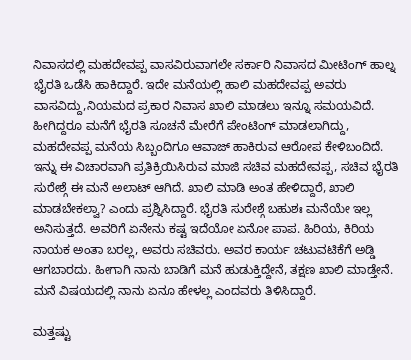ನಿವಾಸದಲ್ಲಿ ಮಹದೇವಪ್ಪ ವಾಸವಿರುವಾಗಲೇ ಸರ್ಕಾರಿ ನಿವಾಸದ ಮೀಟಿಂಗ್ ಹಾಲ್ನ ಭೈರತಿ ಒಡೆಸಿ ಹಾಕಿದ್ದಾರೆ. ಇದೇ ಮನೆಯಲ್ಲಿ ಹಾಲಿ ಮಹದೇವಪ್ಪ ಅವರು ವಾಸವಿದ್ದು,ನಿಯಮದ ಪ್ರಕಾರ ನಿವಾಸ ಖಾಲಿ ಮಾಡಲು ಇನ್ನೂ ಸಮಯವಿದೆ. ಹೀಗಿದ್ದರೂ ಮನೆಗೆ ಭೈರತಿ ಸೂಚನೆ ಮೇರೆಗೆ ಪೇಂಟಿಂಗ್ ಮಾಡಲಾಗಿದ್ದು, ಮಹದೇವಪ್ಪ ಮನೆಯ ಸಿಬ್ಬಂದಿಗೂ ಆವಾಜ್ ಹಾಕಿರುವ ಆರೋಪ ಕೇಳಿಬಂದಿದೆ. ಇನ್ನು ಈ ವಿಚಾರವಾಗಿ ಪ್ರತಿಕ್ರಿಯಿಸಿರುವ ಮಾಜಿ ಸಚಿವ ಮಹದೇವಪ್ಪ, ಸಚಿವ ಭೈರತಿ ಸುರೇಶ್ಗೆ ಈ ಮನೆ ಅಲಾಟ್ ಆಗಿದೆ. ಖಾಲಿ ಮಾಡಿ ಅಂತ ಹೇಳಿದ್ದಾರೆ, ಖಾಲಿ ಮಾಡಬೇಕಲ್ವಾ? ಎಂದು ಪ್ರಶ್ನಿಸಿದ್ದಾರೆ. ಭೈರತಿ ಸುರೇಶ್ಗೆ ಬಹುಶಃ ಮನೆಯೇ ಇಲ್ಲ ಅನಿಸುತ್ತದೆ. ಅವರಿಗೆ ಏನೇನು ಕಷ್ಟ ಇದೆಯೋ ಏನೋ ಪಾಪ. ಹಿರಿಯ, ಕಿರಿಯ ನಾಯಕ ಅಂತಾ ಬರಲ್ಲ, ಅವರು ಸಚಿವರು. ಅವರ ಕಾರ್ಯ ಚಟುವಟಿಕೆಗೆ ಅಡ್ಡಿ ಆಗಬಾರದು. ಹೀಗಾಗಿ ನಾನು ಬಾಡಿಗೆ ಮನೆ ಹುಡುಕ್ತಿದ್ದೇನೆ, ತಕ್ಷಣ ಖಾಲಿ ಮಾಡ್ತೇನೆ. ಮನೆ ವಿಷಯದಲ್ಲಿ ನಾನು ಏನೂ ಹೇಳಲ್ಲ ಎಂದವರು ತಿಳಿಸಿದ್ದಾರೆ.

ಮತ್ತಷ್ಟು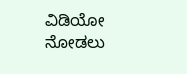ವಿಡಿಯೋ ನೋಡಲು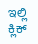ಇಲ್ಲಿ ಕ್ಲಿಕ್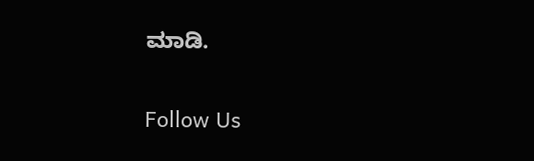ಮಾಡಿ.

Follow Us